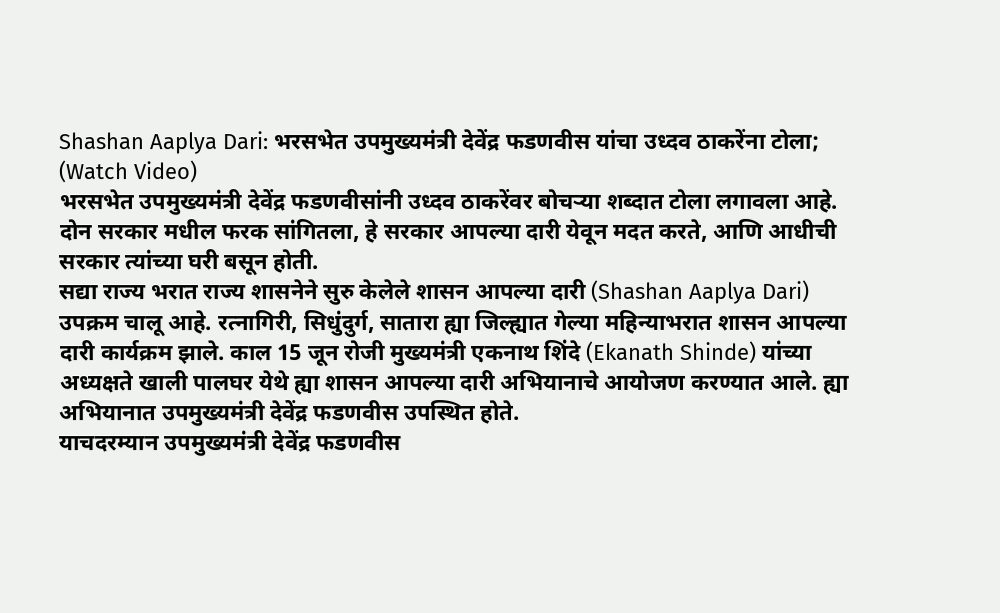Shashan Aaplya Dari: भरसभेत उपमुख्यमंत्री देवेंद्र फडणवीस यांचा उध्दव ठाकरेंना टोला; (Watch Video)
भरसभेत उपमुख्यमंत्री देवेंद्र फडणवीसांनी उध्दव ठाकरेंवर बोचऱ्या शब्दात टोला लगावला आहे. दोन सरकार मधील फरक सांगितला, हे सरकार आपल्या दारी येवून मदत करते, आणि आधीची सरकार त्यांच्या घरी बसून होती.
सद्या राज्य भरात राज्य शासनेने सुरु केलेले शासन आपल्या दारी (Shashan Aaplya Dari) उपक्रम चालू आहे. रत्नागिरी, सिधुंदुर्ग, सातारा ह्या जिल्ह्यात गेल्या महिन्याभरात शासन आपल्या दारी कार्यक्रम झाले. काल 15 जून रोजी मुख्यमंत्री एकनाथ शिंदे (Ekanath Shinde) यांच्या अध्यक्षते खाली पालघर येथे ह्या शासन आपल्या दारी अभियानाचे आयोजण करण्यात आले. ह्या अभियानात उपमुख्यमंत्री देवेंद्र फडणवीस उपस्थित होते.
याचदरम्यान उपमुख्यमंत्री देवेंद्र फडणवीस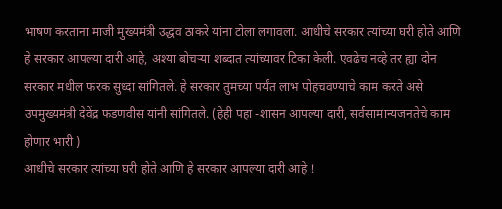भाषण करताना माजी मुख्यमंत्री उद्धव ठाकरे यांना टोला लगावला. आधीचे सरकार त्यांच्या घरी होते आणि हे सरकार आपल्या दारी आहे, अश्या बोचऱ्या शब्दात त्यांच्यावर टिका केली. एवढेच नव्हे तर ह्या दोन सरकार मधील फरक सुध्दा सांगितले. हे सरकार तुमच्या पर्यंत लाभ पोहचवण्याचे काम करते असे उपमुख्यमंत्री देवेंद्र फडणवीस यांनी सांगितले. (हेही पहा -शासन आपल्या दारी, सर्वसामान्यजनतेचे काम होणार भारी )
आधीचे सरकार त्यांच्या घरी होते आणि हे सरकार आपल्या दारी आहे !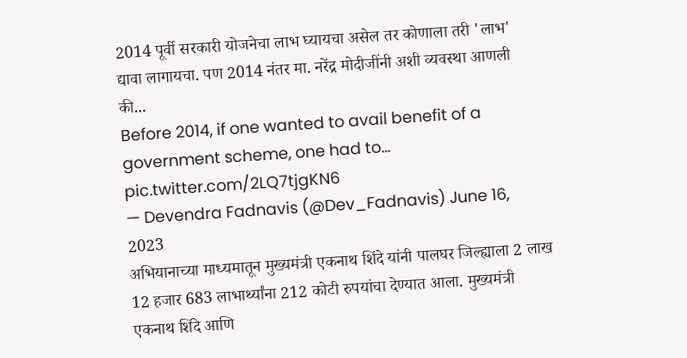2014 पूर्वी सरकारी योजनेचा लाभ घ्यायचा असेल तर कोणाला तरी 'लाभ' द्यावा लागायचा. पण 2014 नंतर मा. नरेंद्र मोदीजींनी अशी व्यवस्था आणली की...
Before 2014, if one wanted to avail benefit of a government scheme, one had to… pic.twitter.com/2LQ7tjgKN6
— Devendra Fadnavis (@Dev_Fadnavis) June 16, 2023
अभियानाच्या माध्यमातून मुख्यमंत्री एकनाथ शिंदे यांनी पालघर जिल्ह्याला 2 लाख 12 हजार 683 लाभार्थ्यांना 212 कोटी रुपयांचा देण्यात आला. मुख्यमंत्री एकनाथ शिंदे आणि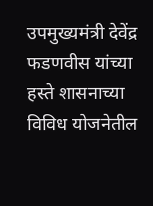उपमुख्यमंत्री देवेंद्र फडणवीस यांच्या हस्ते शासनाच्या विविध योजनेतील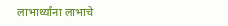लाभार्थ्यांना लाभाचे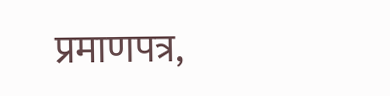प्रमाणपत्र,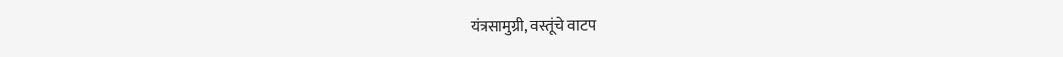यंत्रसामुग्री, वस्तूंचे वाटप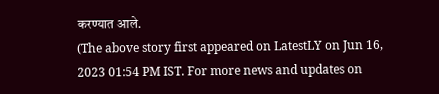करण्यात आले.
(The above story first appeared on LatestLY on Jun 16, 2023 01:54 PM IST. For more news and updates on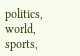politics, world, sports,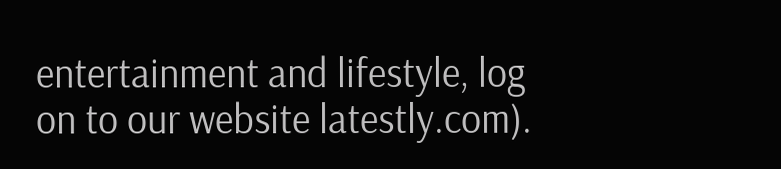entertainment and lifestyle, log on to our website latestly.com).